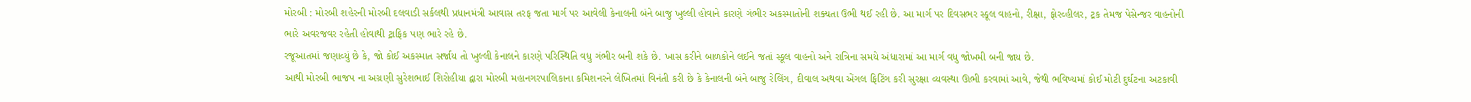મોરબી : મોરબી શહેરની મોરબી દલવાડી સર્કલથી પ્રધાનમંત્રી આવાસ તરફ જતા માર્ગ પર આવેલી કેનાલની બંને બાજુ ખુલ્લી હોવાને કારણે ગંભીર અકસ્માતોની શક્યતા ઉભી થઈ રહી છે. આ માર્ગ પર દિવસભર સ્કૂલ વાહનો, રીક્ષા, ફોરવ્હીલર, ટ્રક તેમજ પેસેન્જર વાહનોની ભારે અવરજવર રહેતી હોવાથી ટ્રાફિક પણ ભારે રહે છે.
રજૂઆતમાં જણાવ્યું છે કે, જો કોઈ અકસ્માત સર્જાય તો ખુલ્લી કેનાલને કારણે પરિસ્થિતિ વધુ ગંભીર બની શકે છે. ખાસ કરીને બાળકોને લઈને જતાં સ્કૂલ વાહનો અને રાત્રિના સમયે અંધારામાં આ માર્ગ વધુ જોખમી બની જાય છે.
આથી મોરબી ભાજપ ના અગ્રણી સુરેશભાઈ શિરોહીયા દ્વારા મોરબી મહાનગરપાલિકાના કમિશનરને લેખિતમાં વિનંતી કરી છે કે કેનાલની બંને બાજુ રેલિંગ, દીવાલ અથવા એંગલ ફિટિંગ કરી સુરક્ષા વ્યવસ્થા ઊભી કરવામાં આવે, જેથી ભવિષ્યમાં કોઈ મોટી દુર્ઘટના અટકાવી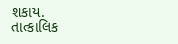શકાય.
તાત્કાલિક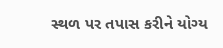સ્થળ પર તપાસ કરીને યોગ્ય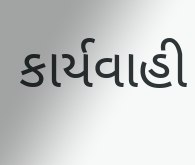કાર્યવાહી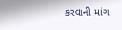કરવાની માંગ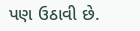પણ ઉઠાવી છે.